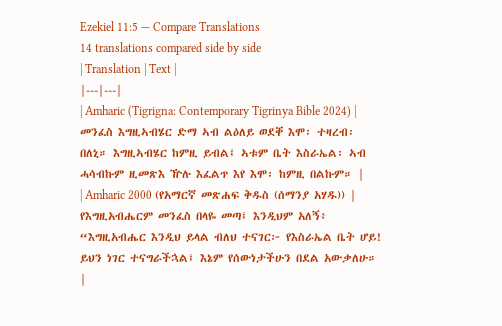Ezekiel 11:5 — Compare Translations
14 translations compared side by side
| Translation | Text |
|---|---|
| Amharic (Tigrigna: Contemporary Tigrinya Bible 2024) | መንፈስ እግዚኣብሄር ድማ ኣብ ልዕለይ ወደቐ እሞ፡ ተዛረብ፡ በለኒ። እግዚኣብሄር ከምዚ ይብል፤ ኣቱም ቤት እስራኤል፡ ኣብ ሓሳብኩም ዚመጽእ ዅሉ እፈልጥ እየ እሞ፡ ከምዚ በልኩም። |
| Amharic 2000 (የአማርኛ መጽሐፍ ቅዱስ (ሰማንያ አሃዱ)) | የእግዚአብሔርም መንፈስ በላዬ መጣ፤ እንዲህም አለኝ፥ “እግዚአብሔር እንዲህ ይላል ብለህ ተናገር፦ የእስራኤል ቤት ሆይ! ይህን ነገር ተናግራችኋል፤ እኔም የሰውነታችሁን በደል አውቃለሁ። |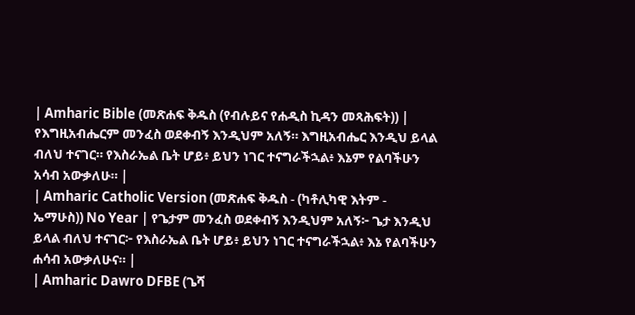| Amharic Bible (መጽሐፍ ቅዱስ (የብሉይና የሐዲስ ኪዳን መጻሕፍት)) | የእግዚአብሔርም መንፈስ ወደቀብኝ እንዲህም አለኝ። እግዚአብሔር እንዲህ ይላል ብለህ ተናገር። የእስራኤል ቤት ሆይ፥ ይህን ነገር ተናግራችኋል፥ እኔም የልባችሁን አሳብ አውቃለሁ። |
| Amharic Catholic Version (መጽሐፍ ቅዱስ - (ካቶሊካዊ እትም - ኤማሁስ)) No Year | የጌታም መንፈስ ወደቀብኝ እንዲህም አለኝ፦ ጌታ እንዲህ ይላል ብለህ ተናገር፦ የእስራኤል ቤት ሆይ፥ ይህን ነገር ተናግራችኋል፥ እኔ የልባችሁን ሐሳብ አውቃለሁና። |
| Amharic Dawro DFBE (ጌሻ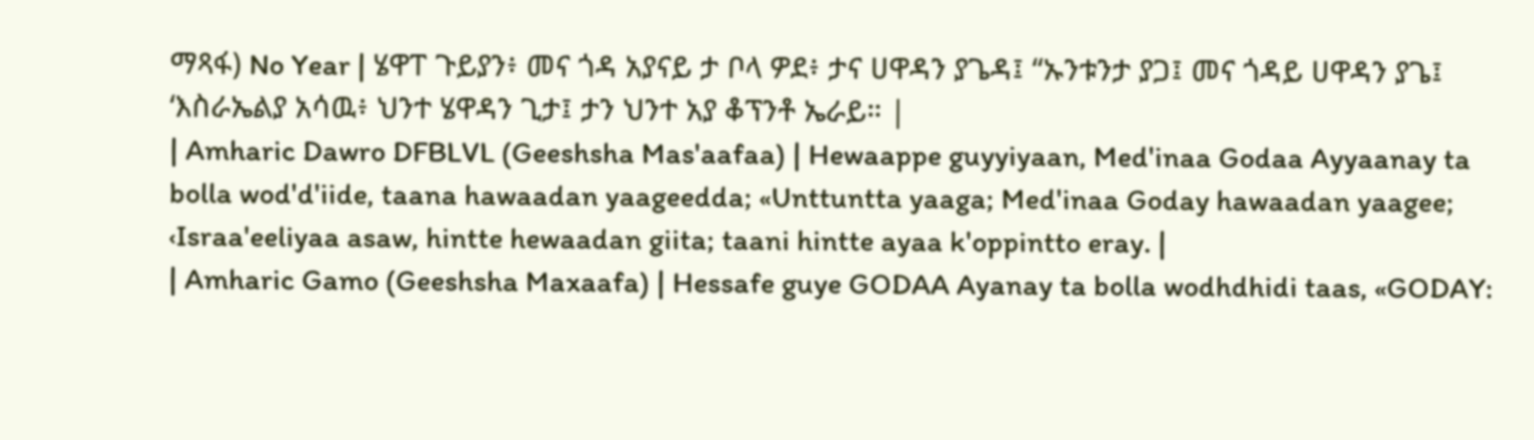ማጻፋ) No Year | ሄዋፐ ጉይያን፥ መና ጎዳ አያናይ ታ ቦላ ዎደ፥ ታና ሀዋዳን ያጌዳ፤ “ኡንቱንታ ያጋ፤ መና ጎዳይ ሀዋዳን ያጌ፤ ‘እስራኤልያ አሳዉ፥ ህንተ ሄዋዳን ጊታ፤ ታን ህንተ አያ ቆፕንቶ ኤራይ። |
| Amharic Dawro DFBLVL (Geeshsha Mas'aafaa) | Hewaappe guyyiyaan, Med'inaa Godaa Ayyaanay ta bolla wod'd'iide, taana hawaadan yaageedda; «Unttuntta yaaga; Med'inaa Goday hawaadan yaagee; ‹Israa'eeliyaa asaw, hintte hewaadan giita; taani hintte ayaa k'oppintto eray. |
| Amharic Gamo (Geeshsha Maxaafa) | Hessafe guye GODAA Ayanay ta bolla wodhdhidi taas, «GODAY: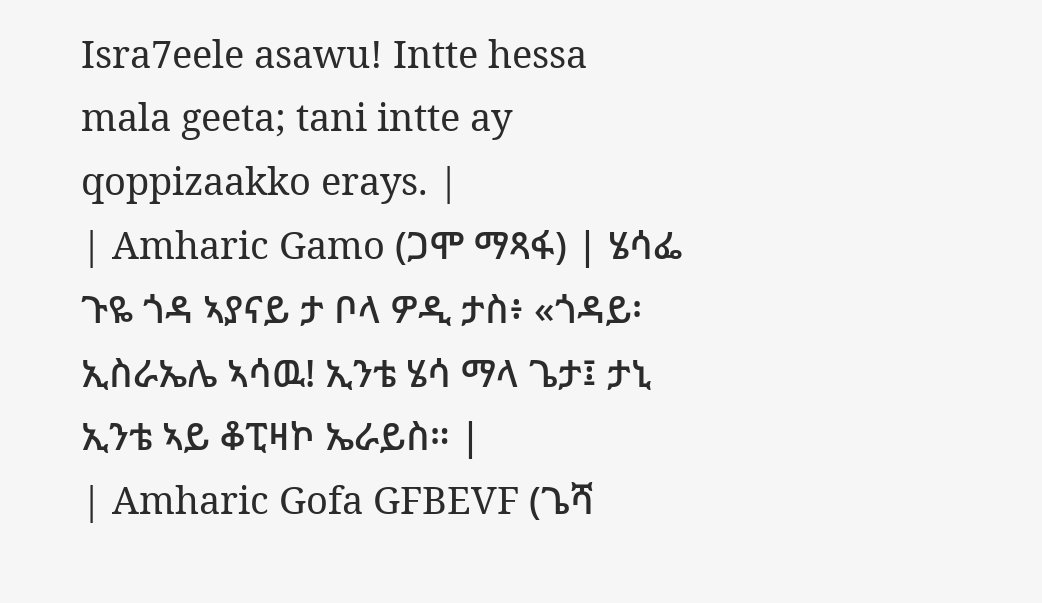Isra7eele asawu! Intte hessa mala geeta; tani intte ay qoppizaakko erays. |
| Amharic Gamo (ጋሞ ማጻፋ) | ሄሳፌ ጉዬ ጎዳ ኣያናይ ታ ቦላ ዎዲ ታስ፥ «ጎዳይ፡ ኢስራኤሌ ኣሳዉ! ኢንቴ ሄሳ ማላ ጌታ፤ ታኒ ኢንቴ ኣይ ቆፒዛኮ ኤራይስ። |
| Amharic Gofa GFBEVF (ጌሻ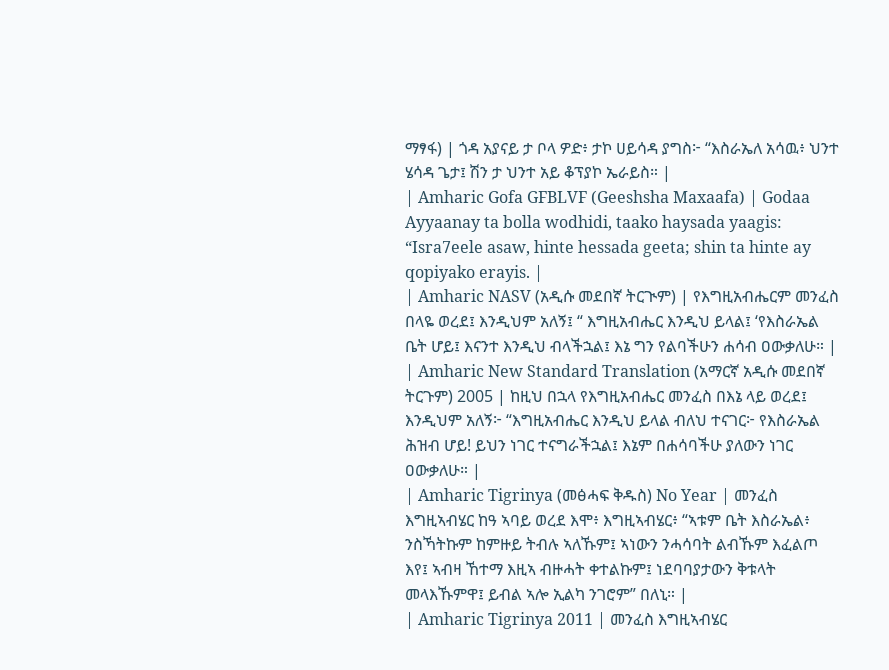ማፃፋ) | ጎዳ አያናይ ታ ቦላ ዎድ፥ ታኮ ሀይሳዳ ያግስ፦ “እስራኤለ አሳዉ፥ ህንተ ሄሳዳ ጌታ፤ ሽን ታ ህንተ አይ ቆፕያኮ ኤራይስ። |
| Amharic Gofa GFBLVF (Geeshsha Maxaafa) | Godaa Ayyaanay ta bolla wodhidi, taako haysada yaagis: “Isra7eele asaw, hinte hessada geeta; shin ta hinte ay qopiyako erayis. |
| Amharic NASV (አዲሱ መደበኛ ትርጒም) | የእግዚአብሔርም መንፈስ በላዬ ወረደ፤ እንዲህም አለኝ፤ “ እግዚአብሔር እንዲህ ይላል፤ ‘የእስራኤል ቤት ሆይ፤ እናንተ እንዲህ ብላችኋል፤ እኔ ግን የልባችሁን ሐሳብ ዐውቃለሁ። |
| Amharic New Standard Translation (አማርኛ አዲሱ መደበኛ ትርጉም) 2005 | ከዚህ በኋላ የእግዚአብሔር መንፈስ በእኔ ላይ ወረደ፤ እንዲህም አለኝ፦ “እግዚአብሔር እንዲህ ይላል ብለህ ተናገር፦ የእስራኤል ሕዝብ ሆይ! ይህን ነገር ተናግራችኋል፤ እኔም በሐሳባችሁ ያለውን ነገር ዐውቃለሁ። |
| Amharic Tigrinya (መፅሓፍ ቅዱስ) No Year | መንፈስ እግዚኣብሄር ከዓ ኣባይ ወረደ እሞ፥ እግዚኣብሄር፥ “ኣቱም ቤት እስራኤል፥ ንስኻትኩም ከምዙይ ትብሉ ኣለኹም፤ ኣነውን ንሓሳባት ልብኹም እፈልጦ እየ፤ ኣብዛ ኸተማ እዚኣ ብዙሓት ቀተልኩም፤ ነደባባያታውን ቅቱላት መላእኹምዋ፤ ይብል ኣሎ ኢልካ ንገሮም” በለኒ። |
| Amharic Tigrinya 2011 | መንፈስ እግዚኣብሄር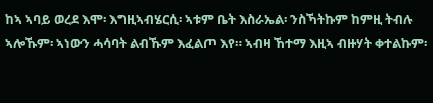ከኣ ኣባይ ወረደ እሞ፡ እግዚኣብሄርሲ፡ ኣቱም ቤት እስራኤል፡ ንስኻትኩም ከምዚ ትብሉ ኣሎኹም፡ ኣነውን ሓሳባት ልብኹም እፈልጦ እየ። ኣብዛ ኸተማ እዚኣ ብዙሃት ቀተልኩም፡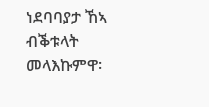ነደባባያታ ኸኣ ብቕቱላት መላእኩምዋ፡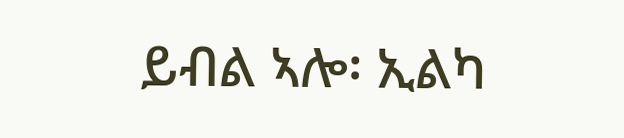ይብል ኣሎ፡ ኢልካ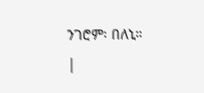ንገሮም፡ በለኒ። |